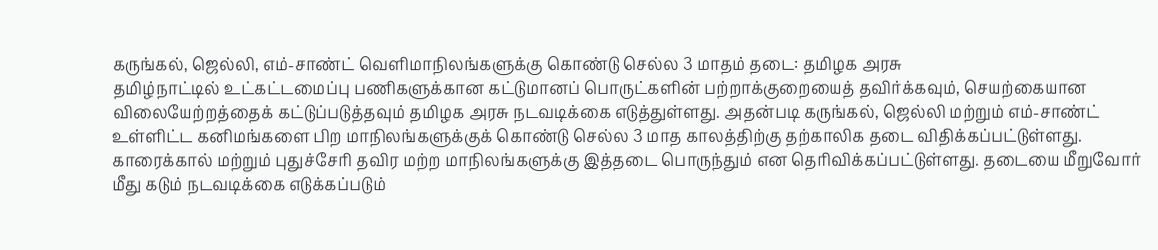கருங்கல், ஜெல்லி, எம்-சாண்ட் வெளிமாநிலங்களுக்கு கொண்டு செல்ல 3 மாதம் தடை: தமிழக அரசு
தமிழ்நாட்டில் உட்கட்டமைப்பு பணிகளுக்கான கட்டுமானப் பொருட்களின் பற்றாக்குறையைத் தவிர்க்கவும், செயற்கையான விலையேற்றத்தைக் கட்டுப்படுத்தவும் தமிழக அரசு நடவடிக்கை எடுத்துள்ளது. அதன்படி கருங்கல், ஜெல்லி மற்றும் எம்-சாண்ட் உள்ளிட்ட கனிமங்களை பிற மாநிலங்களுக்குக் கொண்டு செல்ல 3 மாத காலத்திற்கு தற்காலிக தடை விதிக்கப்பட்டுள்ளது. காரைக்கால் மற்றும் புதுச்சேரி தவிர மற்ற மாநிலங்களுக்கு இத்தடை பொருந்தும் என தெரிவிக்கப்பட்டுள்ளது. தடையை மீறுவோர் மீது கடும் நடவடிக்கை எடுக்கப்படும்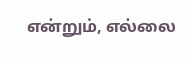என்றும், எல்லை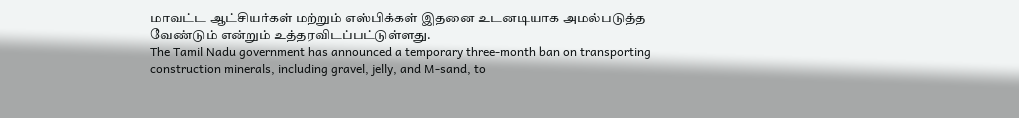மாவட்ட ஆட்சியர்கள் மற்றும் எஸ்பிக்கள் இதனை உடனடியாக அமல்படுத்த வேண்டும் என்றும் உத்தரவிடப்பட்டுள்ளது.
The Tamil Nadu government has announced a temporary three-month ban on transporting construction minerals, including gravel, jelly, and M-sand, to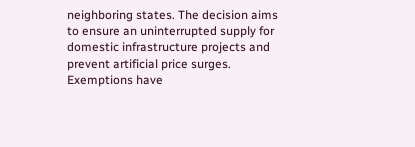neighboring states. The decision aims to ensure an uninterrupted supply for domestic infrastructure projects and prevent artificial price surges. Exemptions have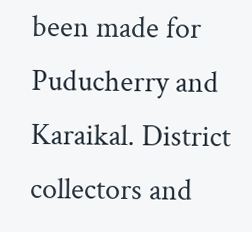been made for Puducherry and Karaikal. District collectors and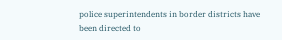police superintendents in border districts have been directed to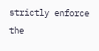strictly enforce the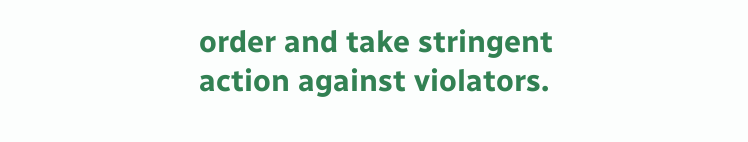order and take stringent action against violators.